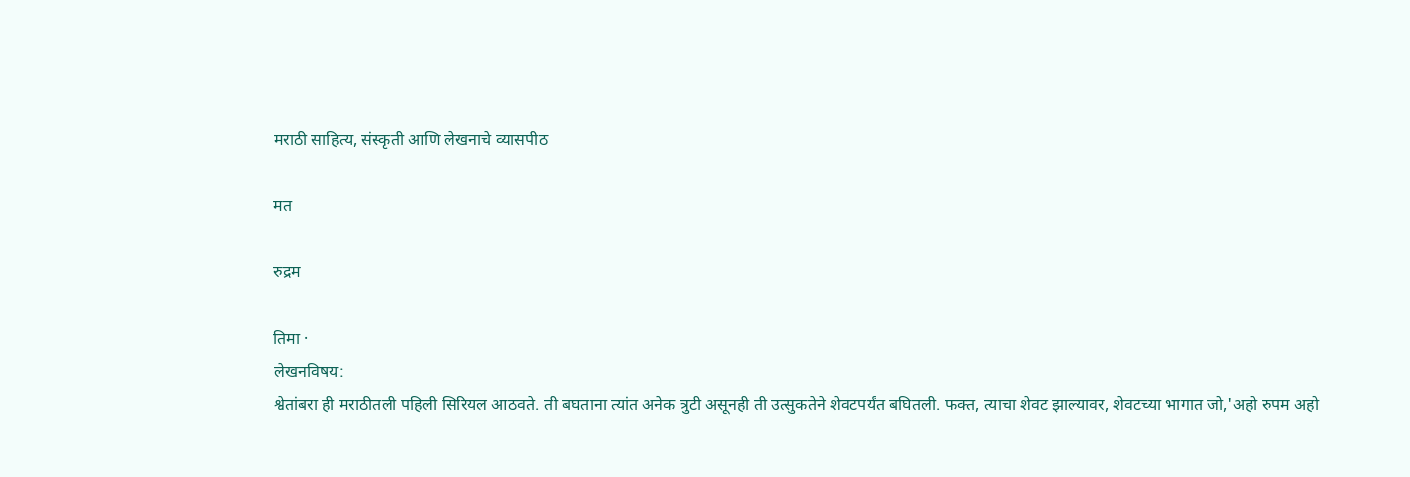मराठी साहित्य, संस्कृती आणि लेखनाचे व्यासपीठ

मत

रुद्रम

तिमा ·
लेखनविषय:
श्वेतांबरा ही मराठीतली पहिली सिरियल आठवते. ती बघताना त्यांत अनेक त्रुटी असूनही ती उत्सुकतेने शेवटपर्यंत बघितली. फक्त, त्याचा शेवट झाल्यावर, शेवटच्या भागात जो,'अहो रुपम अहो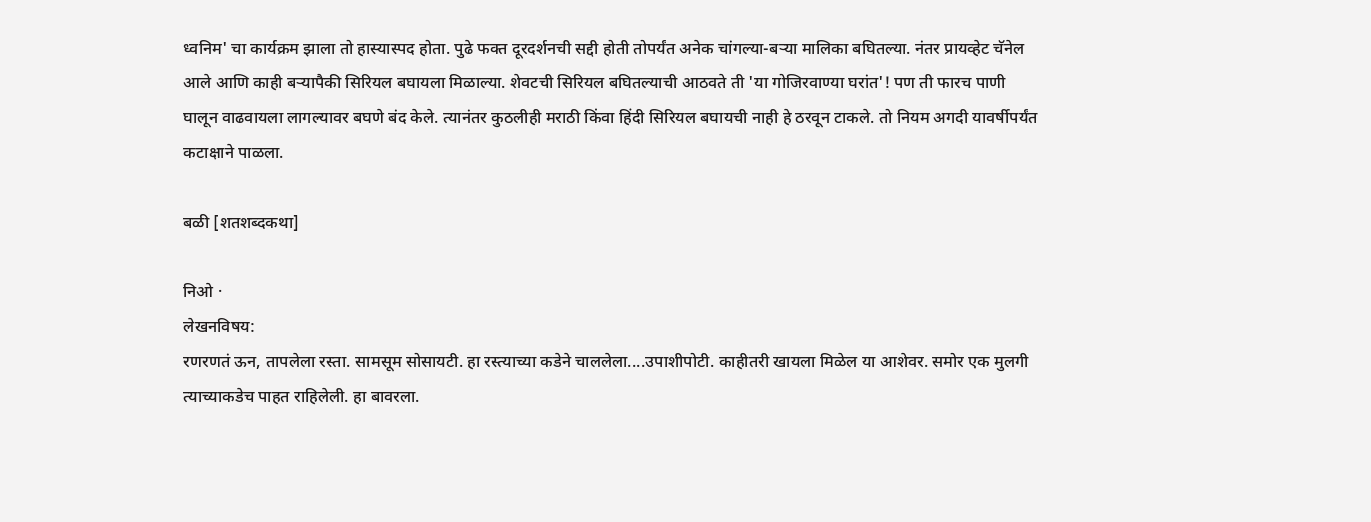ध्वनिम' चा कार्यक्रम झाला तो हास्यास्पद होता. पुढे फक्त दूरदर्शनची सद्दी होती तोपर्यंत अनेक चांगल्या-बर्‍या मालिका बघितल्या. नंतर प्रायव्हेट चॅनेल आले आणि काही बर्‍यापैकी सिरियल बघायला मिळाल्या. शेवटची सिरियल बघितल्याची आठवते ती 'या गोजिरवाण्या घरांत'! पण ती फारच पाणी घालून वाढवायला लागल्यावर बघणे बंद केले. त्यानंतर कुठलीही मराठी किंवा हिंदी सिरियल बघायची नाही हे ठरवून टाकले. तो नियम अगदी यावर्षीपर्यंत कटाक्षाने पाळला.

बळी [शतशब्दकथा]

निओ ·
लेखनविषय:
रणरणतं ऊन, तापलेला रस्ता. सामसूम सोसायटी. हा रस्त्याच्या कडेने चाललेला....उपाशीपोटी. काहीतरी खायला मिळेल या आशेवर. समोर एक मुलगी त्याच्याकडेच पाहत राहिलेली. हा बावरला.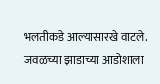भलतीकडे आल्यासारखे वाटले. जवळच्या झाडाच्या आडोशाला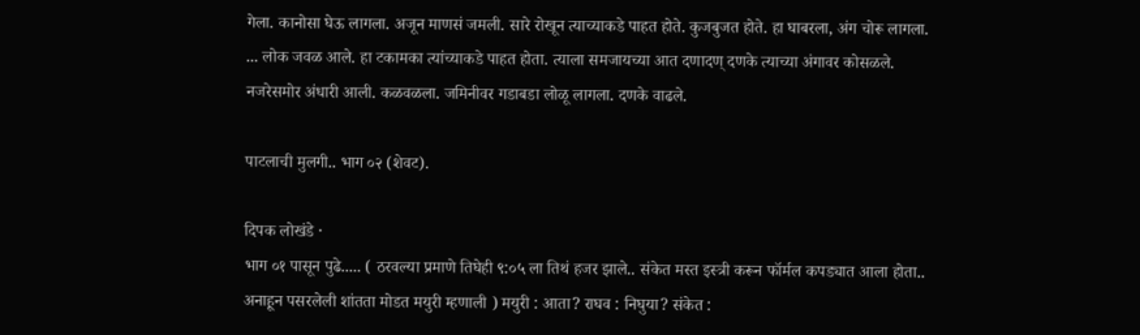गेला. कानोसा घेऊ लागला. अजून माणसं जमली. सारे रोखून त्याच्याकडे पाहत होते. कुजबुजत होते. हा घाबरला, अंग चोरू लागला. ... लोक जवळ आले. हा टकामका त्यांच्याकडे पाहत होता. त्याला समजायच्या आत दणादण् दणके त्याच्या अंगावर कोसळले. नजरेसमोर अंधारी आली. कळवळला. जमिनीवर गडाबडा लोळू लागला. दणके वाढले.

पाटलाची मुलगी.. भाग ०२ (शेवट).

दिपक लोखंडे ·
भाग ०१ पासून पुढे..... ( ठरवल्या प्रमाणे तिघेही ९:०५ ला तिथं हजर झाले.. संकेत मस्त इस्त्री करून फॉर्मल कपड्यात आला होता.. अनाहून पसरलेली शांतता मोडत मयुरी म्हणाली ) मयुरी : आता? राघव : निघुया? संकेत :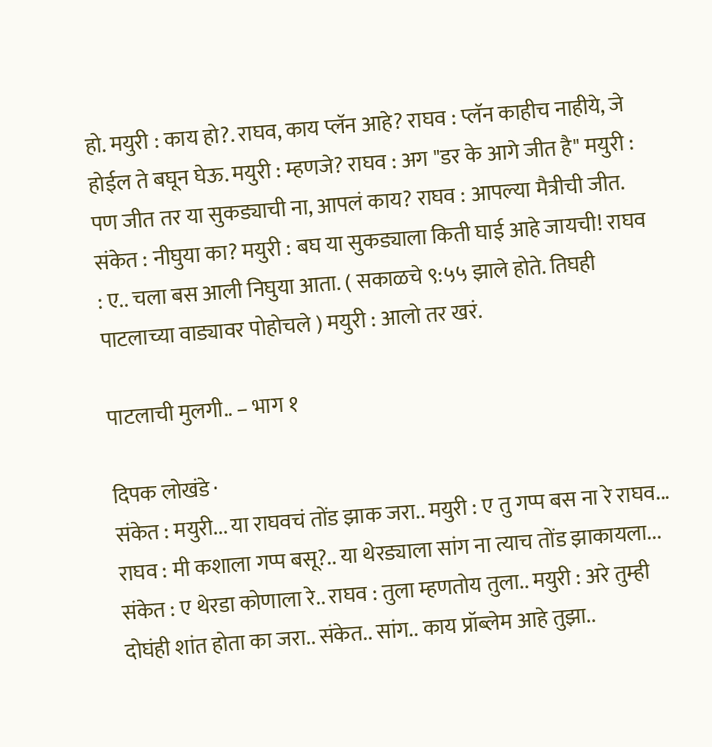हो. मयुरी : काय हो?. राघव, काय प्लॅन आहे? राघव : प्लॅन काहीच नाहीये, जे होईल ते बघून घेऊ. मयुरी : म्हणजे? राघव : अग "डर के आगे जीत है" मयुरी : पण जीत तर या सुकड्याची ना, आपलं काय? राघव : आपल्या मैत्रीची जीत. संकेत : नीघुया का? मयुरी : बघ या सुकड्याला किती घाई आहे जायची! राघव : ए.. चला बस आली निघुया आता. ( सकाळचे ९:५५ झाले होते. तिघही पाटलाच्या वाड्यावर पोहोचले ) मयुरी : आलो तर खरं.

पाटलाची मुलगी.. – भाग १

दिपक लोखंडे ·
संकेत : मयुरी... या राघवचं तोंड झाक जरा.. मयुरी : ए तु गप्प बस ना रे राघव... राघव : मी कशाला गप्प बसू?.. या थेरड्याला सांग ना त्याच तोंड झाकायला... संकेत : ए थेरडा कोणाला रे.. राघव : तुला म्हणतोय तुला.. मयुरी : अरे तुम्ही दोघंही शांत होता का जरा.. संकेत.. सांग.. काय प्रॉब्लेम आहे तुझा..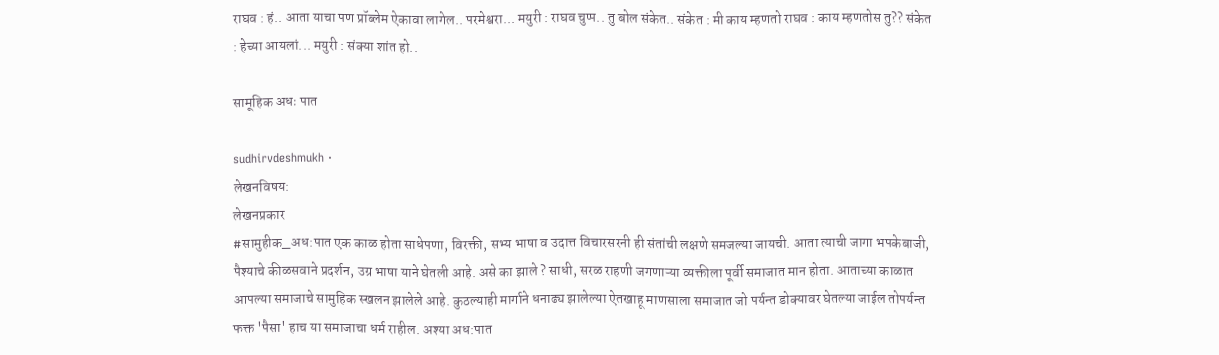राघव : हं.. आता याचा पण प्रॉब्लेम ऐकावा लागेल.. परमेश्वरा... मयुरी : राघव चुप्प.. तु बोल संकेत.. संकेत : मी काय म्हणतो राघव : काय म्हणतोस तु?? संकेत : हेच्या आयलां... मयुरी : संक्या शांत हो..

सामूहिक अधः पात

sudhirvdeshmukh ·
लेखनविषय:
लेखनप्रकार
#सामुहीक_अध:पात एक काळ होता साधेपणा, विरक्ती, सभ्य भाषा व उदात्त विचारसरनी ही संतांची लक्षणे समजल्या जायची. आता त्याची जागा भपकेबाजी, पैश्याचे कीळसवाने प्रदर्शन, उग्र भाषा याने घेतली आहे. असे का झाले ? साधी, सरळ राहणी जगणाऱ्या व्यक्तीला पूर्वी समाजात मान होता. आताच्या काळात आपल्या समाजाचे सामुहिक स्खलन झालेले आहे. कुठल्याही मार्गाने धनाढ्य झालेल्या ऐतखाहू माणसाला समाजात जो पर्यन्त डोक्यावर घेतल्या जाईल तोपर्यन्त फक्त 'पैसा' हाच या समाजाचा धर्म राहील. अश्या अध:पात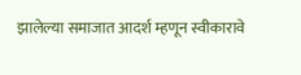झालेल्या समाजात आदर्श म्हणून स्वीकारावे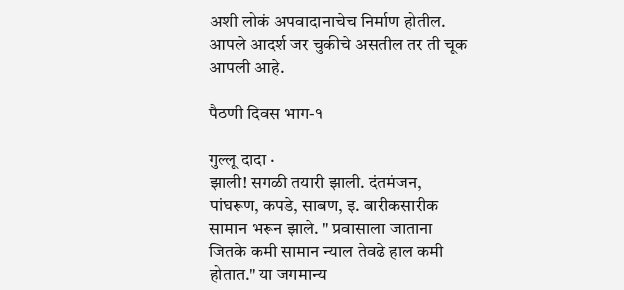अशी लोकं अपवादानाचेच निर्माण होतील. आपले आदर्श जर चुकीचे असतील तर ती चूक आपली आहे.

पैठणी दिवस भाग-१

गुल्लू दादा ·
झाली! सगळी तयारी झाली. दंतमंजन, पांघरूण, कपडे, साबण, इ. बारीकसारीक सामान भरून झाले. " प्रवासाला जाताना जितके कमी सामान न्याल तेवढे हाल कमी होतात." या जगमान्य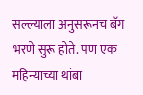सल्ल्याला अनुसरूनच बॅग भरणे सुरू होते. पण एक महिन्याच्या थांबा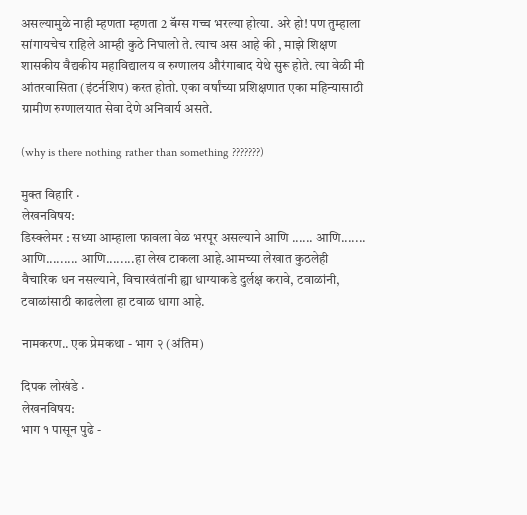असल्यामुळे नाही म्हणता म्हणता 2 बॅग्स गच्च भरल्या होत्या. अरे हो! पण तुम्हाला सांगायचेच राहिले आम्ही कुठे निघालो ते. त्याच अस आहे की , माझे शिक्षण शासकीय वैद्यकीय महाविद्यालय व रुग्णालय औरंगाबाद येथे सुरू होते. त्या वेळी मी आंतरवासिता (इंटर्नशिप) करत होतो. एका वर्षांच्या प्रशिक्षणात एका महिन्यासाठी ग्रामीण रुग्णालयात सेवा देणे अनिवार्य असते.

(why is there nothing rather than something ???????)

मुक्त विहारि ·
लेखनविषय:
डिस्क्लेमर : सध्या आम्हाला फावला वेळ भरपूर असल्याने आणि ...... आणि....... आणि......... आणि........हा लेख टाकला आहे.आमच्या लेखात कुठलेही वैचारिक धन नसल्याने, विचारवंतांनी ह्या धाग्याकडे दुर्लक्ष करावे, टवाळांनी, टवाळांसाठी काढलेला हा टवाळ धागा आहे.

नामकरण.. एक प्रेमकथा - भाग २ (अंतिम)

दिपक लोखंडे ·
लेखनविषय:
भाग १ पासून पुढे -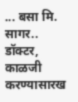... बसा मि. सागर.. डॉक्टर, काळजी करण्यासारख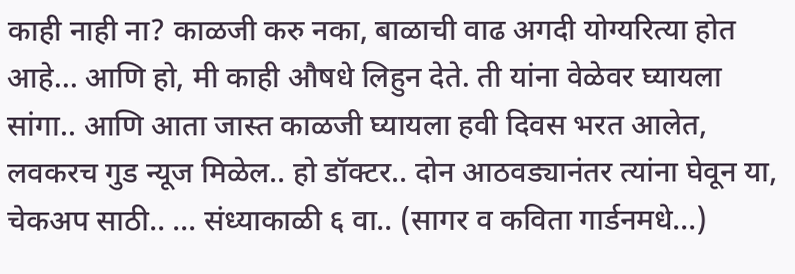काही नाही ना? काळजी करु नका, बाळाची वाढ अगदी योग्यरित्या होत आहे... आणि हो, मी काही औषधे लिहुन देते. ती यांना वेळेवर घ्यायला सांगा.. आणि आता जास्त काळजी घ्यायला हवी दिवस भरत आलेत, लवकरच गुड न्यूज मिळेल.. हो डॉक्टर.. दोन आठवड्यानंतर त्यांना घेवून या, चेकअप साठी.. ... संध्याकाळी ६ वा.. (सागर व कविता गार्डनमधे...)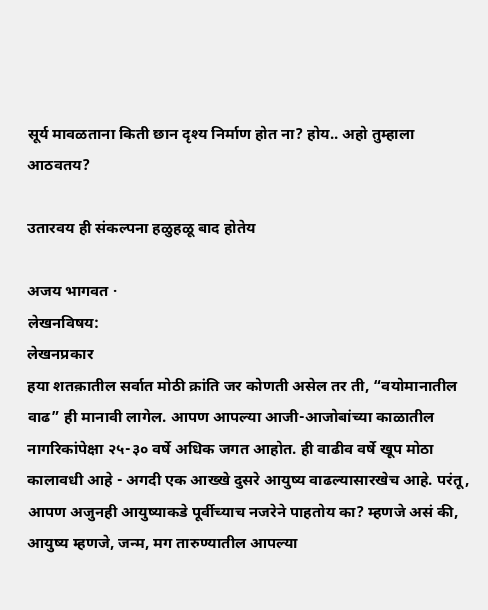सूर्य मावळताना किती छान दृश्य निर्माण होत ना? होय.. अहो तुम्हाला आठवतय?

उतारवय ही संकल्पना हळुहळू बाद होतेय

अजय भागवत ·
लेखनविषय:
लेखनप्रकार
हया शतक़ातील सर्वात मोठी क्रांति जर कोणती असेल तर ती, “वयोमानातील वाढ” ही मानावी लागेल. आपण आपल्या आजी-आजोबांच्या काळातील नागरिकांपेक्षा २५-३० वर्षे अधिक जगत आहोत. ही वाढीव वर्षे खूप मोठा कालावधी आहे - अगदी एक आख्खे दुसरे आयुष्य वाढल्यासारखेच आहे. परंतू, आपण अजुनही आयुष्याकडे पूर्वीच्याच नजरेने पाहतोय का? म्हणजे असं की, आयुष्य म्हणजे, जन्म, मग तारुण्यातील आपल्या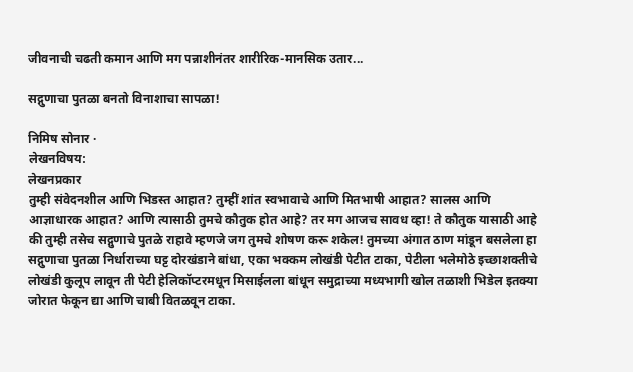जीवनाची चढती कमान आणि मग पन्नाशीनंतर शारीरिक-मानसिक उतार...

सद्गुणाचा पुतळा बनतो विनाशाचा सापळा!

निमिष सोनार ·
लेखनविषय:
लेखनप्रकार
तुम्ही संवेदनशील आणि भिडस्त आहात? तुम्हीं शांत स्वभावाचे आणि मितभाषी आहात? सालस आणि आज्ञाधारक आहात? आणि त्यासाठी तुमचे कौतुक होत आहे? तर मग आजच सावध व्हा! ते कौतुक यासाठी आहे की तुम्ही तसेच सद्गुणाचे पुतळे राहावे म्हणजे जग तुमचे शोषण करू शकेल! तुमच्या अंगात ठाण मांडून बसलेला हा सद्गुणाचा पुतळा निर्धाराच्या घट्ट दोरखंडाने बांधा, एका भक्कम लोखंडी पेटीत टाका, पेटीला भलेमोठे इच्छाशक्तीचे लोखंडी कुलूप लावून ती पेटी हेलिकॉप्टरमधून मिसाईलला बांधून समुद्राच्या मध्यभागी खोल तळाशी भिडेल इतक्या जोरात फेकून द्या आणि चाबी वितळवून टाका.